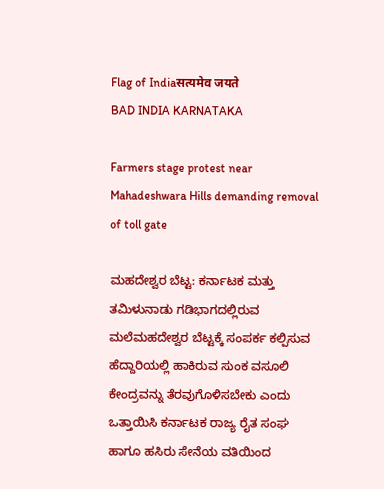Flag of Indiaसत्यमेव जयते
BAD INDIA KARNATAKA

Farmers stage protest near Mahadeshwara Hills demanding removal of toll gate

ಮಹದೇಶ್ವರ ಬೆಟ್ಟ: ಕರ್ನಾಟಕ ಮತ್ತು ತಮಿಳುನಾಡು ಗಡಿಭಾಗದಲ್ಲಿರುವ ಮಲೆಮಹದೇಶ್ವರ ಬೆಟ್ಟಕ್ಕೆ ಸಂಪರ್ಕ ಕಲ್ಪಿಸುವ ಹೆದ್ದಾರಿಯಲ್ಲಿ ಹಾಕಿರುವ ಸುಂಕ ವಸೂಲಿ ಕೇಂದ್ರವನ್ನು ತೆರವುಗೊಳಿಸಬೇಕು ಎಂದು ಒತ್ತಾಯಿಸಿ ಕರ್ನಾಟಕ ರಾಜ್ಯ ರೈತ ಸಂಘ ಹಾಗೂ ಹಸಿರು ಸೇನೆಯ ವತಿಯಿಂದ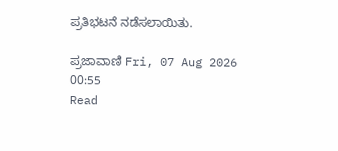ಪ್ರತಿಭಟನೆ ನಡೆಸಲಾಯಿತು.

ಪ್ರಜಾವಾಣಿ Fri, 07 Aug 2026 00:55
Read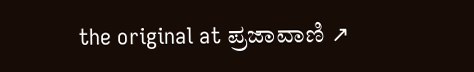the original at ಪ್ರಜಾವಾಣಿ ↗